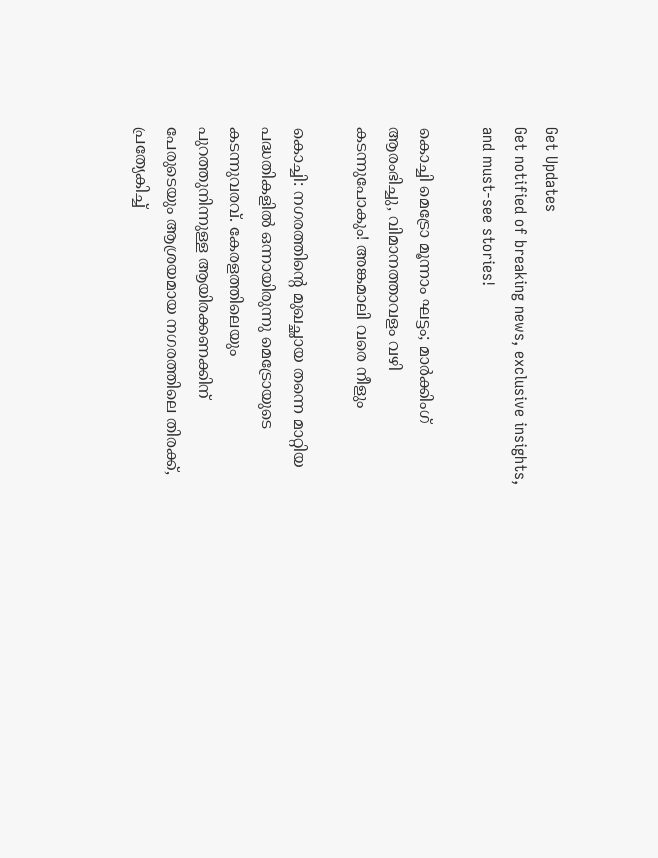Get Updates
Get notified of breaking news, exclusive insights, and must-see stories!

കൊച്ചി മെട്രോ മൂന്നാം ഘട്ടം; മാർക്കിംഗ് ആരംഭിച്ചു, വിമാനത്താവളം വഴി കടന്നുപോകും! അങ്കമാലി വരെ നീളും

കൊച്ചി: നഗരത്തിന്റെ മുഖച്ഛായ തന്നെ മാറ്റിയ പദ്ധതികളിൽ ഒന്നായിരുന്നു മെട്രോയുടെ കടന്നുവരവ്. കേരളത്തിലെയും പുറത്തുനിന്നുള്ള ആയിരക്കണക്കിന് പേരുടെയും ആശ്രയമായ നഗരത്തിലെ തിരക്ക്, പ്രത്യേകിച്ച്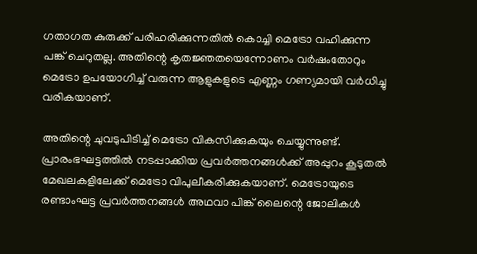ഗതാഗത കുരുക്ക് പരിഹരിക്കുന്നതിൽ കൊച്ചി മെട്രോ വഹിക്കുന്ന പങ്ക് ചെറുതല്ല. അതിന്റെ കൃതജ്ഞതയെന്നോണം വർഷംതോറും മെട്രോ ഉപയോഗിച്ച് വരുന്ന ആളുകളുടെ എണ്ണം ഗണ്യമായി വർധിച്ചു വരികയാണ്.

അതിന്റെ ചുവടുപിടിച്ച് മെട്രോ വികസിക്കുകയും ചെയ്യുന്നുണ്ട്. പ്രാരംഭഘട്ടത്തിൽ നടപ്പാക്കിയ പ്രവർത്തനങ്ങൾക്ക് അപ്പുറം കൂടുതൽ മേഖലകളിലേക്ക് മെട്രോ വിപുലീകരിക്കുകയാണ്. മെട്രോയുടെ രണ്ടാംഘട്ട പ്രവർത്തനങ്ങൾ അഥവാ പിങ്ക് ലൈന്റെ ജോലികൾ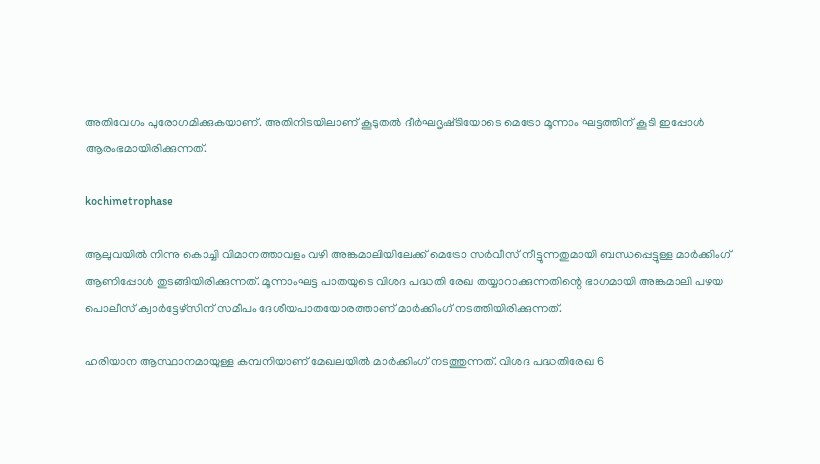അതിവേഗം പുരോഗമിക്കുകയാണ്. അതിനിടയിലാണ് കൂടുതൽ ദീർഘദൃഷ്‌ടിയോടെ മെട്രോ മൂന്നാം ഘട്ടത്തിന് കൂടി ഇപ്പോൾ ആരംഭമായിരിക്കുന്നത്.

kochimetrophase

ആലുവയിൽ നിന്നു കൊച്ചി വിമാനത്താവളം വഴി അങ്കമാലിയിലേക്ക് മെട്രോ സർവീസ് നീട്ടുന്നതുമായി ബന്ധപ്പെട്ടുള്ള മാർക്കിംഗ് ആണിപ്പോൾ തുടങ്ങിയിരിക്കുന്നത്. മൂന്നാംഘട്ട പാതയുടെ വിശദ പദ്ധതി രേഖ തയ്യാറാക്കുന്നതിന്റെ ഭാഗമായി അങ്കമാലി പഴയ പൊലീസ് ക്വാർട്ടേഴ്‌സിന് സമീപം ദേശീയപാതയോരത്താണ് മാർക്കിംഗ് നടത്തിയിരിക്കുന്നത്.

ഹരിയാന ആസ്ഥാനമായുള്ള കമ്പനിയാണ് മേഖലയിൽ മാർക്കിംഗ് നടത്തുന്നത്. വിശദ പദ്ധതിരേഖ 6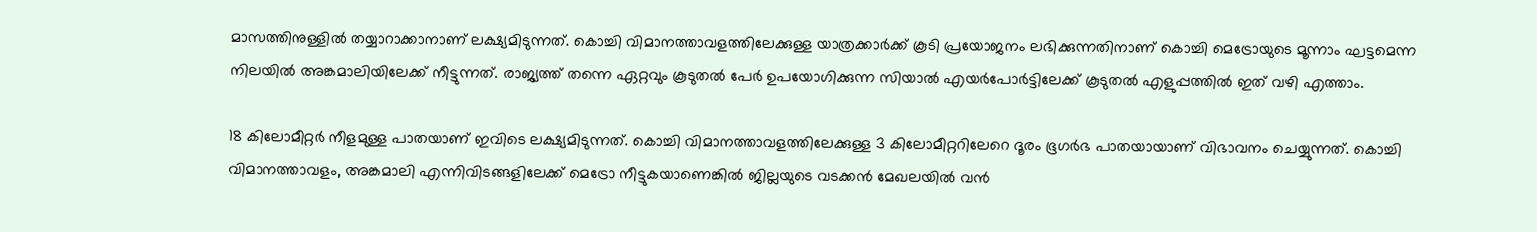മാസത്തിനുള്ളിൽ തയ്യാറാക്കാനാണ് ലക്ഷ്യമിടുന്നത്. കൊച്ചി വിമാനത്താവളത്തിലേക്കുള്ള യാത്രക്കാർക്ക് കൂടി പ്രയോജനം ലഭിക്കുന്നതിനാണ് കൊച്ചി മെട്രോയുടെ മൂന്നാം ഘട്ടമെന്ന നിലയിൽ അങ്കമാലിയിലേക്ക് നീട്ടുന്നത്. രാജ്യത്ത് തന്നെ ഏറ്റവും കൂടുതൽ പേർ ഉപയോഗിക്കുന്ന സിയാൽ എയർപോർട്ടിലേക്ക് കൂടുതൽ എളുപ്പത്തിൽ ഇത് വഴി എത്താം.

18 കിലോമീറ്റർ നീളമുള്ള പാതയാണ് ഇവിടെ ലക്ഷ്യമിടുന്നത്. കൊച്ചി വിമാനത്താവളത്തിലേക്കുള്ള 3 കിലോമീറ്ററിലേറെ ദൂരം ഭൂഗർഭ പാതയായാണ് വിഭാവനം ചെയ്യുന്നത്. കൊച്ചി വിമാനത്താവളം, അങ്കമാലി എന്നിവിടങ്ങളിലേക്ക് മെട്രോ നീട്ടുകയാണെങ്കിൽ ജില്ലയുടെ വടക്കൻ മേഖലയിൽ വൻ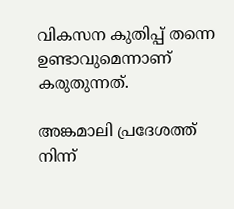വികസന കുതിപ്പ് തന്നെ ഉണ്ടാവുമെന്നാണ് കരുതുന്നത്.

അങ്കമാലി പ്രദേശത്ത് നിന്ന്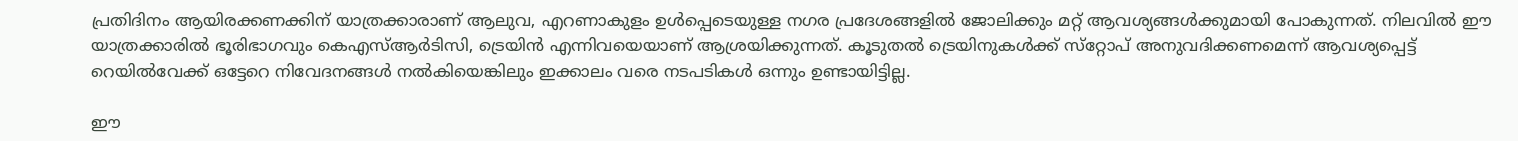പ്രതിദിനം ആയിരക്കണക്കിന് യാത്രക്കാരാണ് ആലുവ, എറണാകുളം ഉൾപ്പെടെയുള്ള നഗര പ്രദേശങ്ങളിൽ ജോലിക്കും മറ്റ് ആവശ്യങ്ങൾക്കുമായി പോകുന്നത്. നിലവിൽ ഈ യാത്രക്കാരിൽ ഭൂരിഭാഗവും കെഎസ്ആർടിസി, ട്രെയിൻ എന്നിവയെയാണ് ആശ്രയിക്കുന്നത്. കൂടുതൽ ട്രെയിനുകൾക്ക് സ്‌റ്റോപ് അനുവദിക്കണമെന്ന് ആവശ്യപ്പെട്ട് റെയിൽവേക്ക് ഒട്ടേറെ നിവേദനങ്ങൾ നൽകിയെങ്കിലും ഇക്കാലം വരെ നടപടികൾ ഒന്നും ഉണ്ടായിട്ടില്ല.

ഈ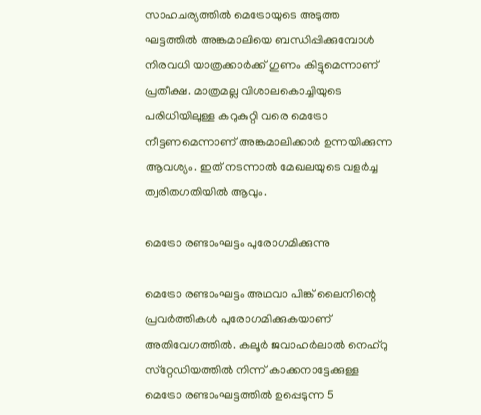സാഹചര്യത്തിൽ മെട്രോയുടെ അടുത്ത ഘട്ടത്തില്‍ അങ്കമാലിയെ ബന്ധിപ്പിക്കുമ്പോള്‍ നിരവധി യാത്രക്കാര്‍ക്ക് ഗുണം കിട്ടുമെന്നാണ് പ്രതീക്ഷ. മാത്രമല്ല വിശാലകൊച്ചിയുടെ പരിധിയിലുള്ള കറുകുറ്റി വരെ മെട്രോ നീട്ടണമെന്നാണ് അങ്കമാലിക്കാർ ഉന്നയിക്കുന്ന ആവശ്യം. ഇത് നടന്നാൽ മേഖലയുടെ വളർച്ച ത്വരിതഗതിയിൽ ആവും.

മെട്രോ രണ്ടാംഘട്ടം പുരോഗമിക്കുന്നു

മെട്രോ രണ്ടാംഘട്ടം അഥവാ പിങ്ക് ലൈനിന്റെ പ്രവർത്തികൾ പുരോഗമിക്കുകയാണ് അതിവേഗത്തിൽ. കലൂർ ജവാഹർലാൽ നെഹ്‌റു സ്‌റ്റേഡിയത്തിൽ നിന്ന് കാക്കനാട്ടേക്കുള്ള മെട്രോ രണ്ടാംഘട്ടത്തിൽ ഉപ്പെടുന്ന 5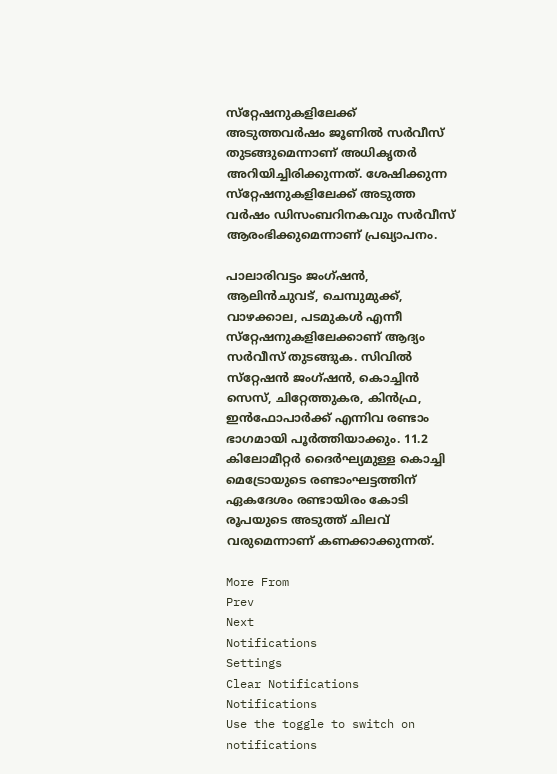സ്‌റ്റേഷനുകളിലേക്ക് അടുത്തവർഷം ജൂണിൽ സർവീസ് തുടങ്ങുമെന്നാണ് അധികൃതർ അറിയിച്ചിരിക്കുന്നത്. ശേഷിക്കുന്ന സ്‌റ്റേഷനുകളിലേക്ക് അടുത്ത വർഷം ഡിസംബറിനകവും സർവീസ് ആരംഭിക്കുമെന്നാണ് പ്രഖ്യാപനം.

പാലാരിവട്ടം ജംഗ്‌ഷൻ, ആലിൻചുവട്, ചെമ്പുമുക്ക്, വാഴക്കാല, പടമുകൾ എന്നീ സ്‌റ്റേഷനുകളിലേക്കാണ് ആദ്യം സർവീസ് തുടങ്ങുക. സിവിൽ സ്‌റ്റേഷൻ ജംഗ്‌ഷൻ, കൊച്ചിൻ സെസ്, ചിറ്റേത്തുകര, കിൻഫ്ര, ഇൻഫോപാർക്ക് എന്നിവ രണ്ടാം ഭാഗമായി പൂർത്തിയാക്കും. 11.2 കിലോമീറ്റർ ദൈർഘ്യമുള്ള കൊച്ചി മെട്രോയുടെ രണ്ടാംഘട്ടത്തിന് ഏകദേശം രണ്ടായിരം കോടി രൂപയുടെ അടുത്ത് ചിലവ് വരുമെന്നാണ് കണക്കാക്കുന്നത്.

More From
Prev
Next
Notifications
Settings
Clear Notifications
Notifications
Use the toggle to switch on notifications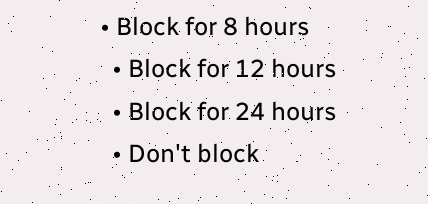• Block for 8 hours
  • Block for 12 hours
  • Block for 24 hours
  • Don't block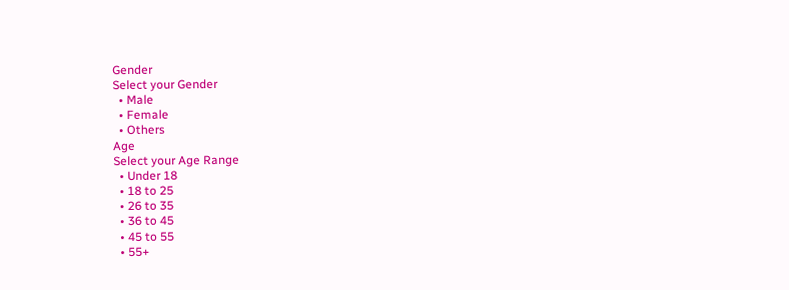Gender
Select your Gender
  • Male
  • Female
  • Others
Age
Select your Age Range
  • Under 18
  • 18 to 25
  • 26 to 35
  • 36 to 45
  • 45 to 55
  • 55+